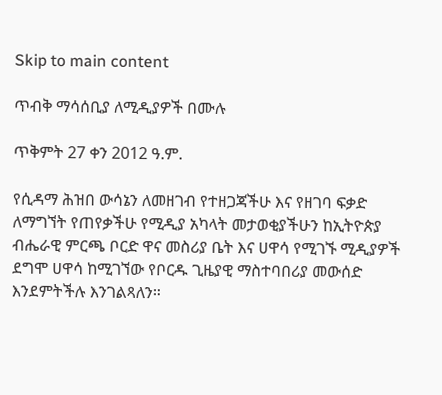Skip to main content

ጥብቅ ማሳሰቢያ ለሚዲያዎች በሙሉ

ጥቅምት 27 ቀን 2012 ዓ.ም.

የሲዳማ ሕዝበ ውሳኔን ለመዘገብ የተዘጋጃችሁ እና የዘገባ ፍቃድ ለማግኘት የጠየቃችሁ የሚዲያ አካላት መታወቂያችሁን ከኢትዮጵያ ብሔራዊ ምርጫ ቦርድ ዋና መስሪያ ቤት እና ሀዋሳ የሚገኙ ሚዲያዎች ደግሞ ሀዋሳ ከሚገኘው የቦርዱ ጊዜያዊ ማስተባበሪያ መውሰድ እንደምትችሉ እንገልጻለን።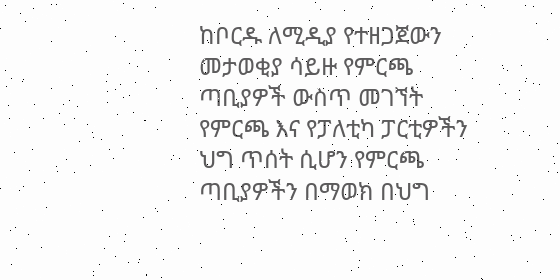ከቦርዱ ለሚዲያ የተዘጋጀውን መታወቂያ ሳይዙ የምርጫ ጣቢያዎች ውስጥ መገኘት የምርጫ እና የፓለቲካ ፓርቲዎችን ህግ ጥሰት ሲሆን የምርጫ ጣቢያዎችን በማወክ በህግ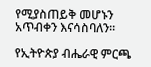የሚያስጠይቅ መሆኑን አጥብቀን እናሳስባለን።

የኢትዮጵያ ብሔራዊ ምርጫ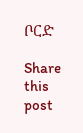ቦርድ

Share this post